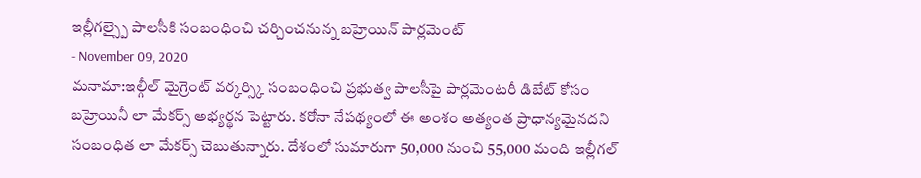ఇల్లీగల్స్పై పాలసీకి సంబంధించి చర్చించనున్న బహ్రెయిన్ పార్లమెంట్
- November 09, 2020
మనామా:ఇల్గీల్ మైగ్రెంట్ వర్కర్స్కి సంబంధించి ప్రభుత్వ పాలసీపై పార్లమెంటరీ డిబేట్ కోసం బహ్రెయినీ లా మేకర్స్ అభ్యర్థన పెట్టారు. కరోనా నేపథ్యంలో ఈ అంశం అత్యంత ప్రాధాన్యమైనదని సంబంధిత లా మేకర్స్ చెబుతున్నారు. దేశంలో సుమారుగా 50,000 నుంచి 55,000 మంది ఇల్లీగల్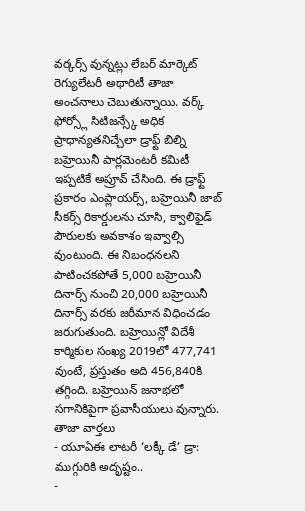వర్కర్స్ వున్నట్లు లేబర్ మార్కెట్ రెగ్యులేటరీ అథారిటీ తాజా అంచనాలు చెబుతున్నాయి. వర్క్ ఫోర్స్లో సిటిజన్స్కే అధిక ప్రాధాన్యతనిచ్చేలా డ్రాఫ్ట్ బిల్ని బహ్రెయినీ పార్లమెంటరీ కమిటీ ఇప్పటికే అప్రూవ్ చేసింది. ఈ డ్రాఫ్ట్ ప్రకారం ఎంప్లాయర్స్, బహ్రెయినీ జాబ్ సీకర్స్ రికార్డులను చూసి, క్వాలిఫైడ్ పౌరులకు అవకాశం ఇవ్వాల్సి వుంటుంది. ఈ నిబంధనలని పాటించకపోతే 5,000 బహ్రెయినీ దినార్స్ నుంచి 20,000 బహ్రెయినీ దినార్స్ వరకు జరీమాన విధించడం జరుగుతుంది. బహ్రెయిన్లో విదేశీ కార్మికుల సంఖ్య 2019లో 477,741 వుంటే, ప్రస్తుతం అది 456,840కి తగ్గింది. బహ్రెయిన్ జనాభలో సగానికిపైగా ప్రవాసీయులు వున్నారు.
తాజా వార్తలు
- యూఏఈ లాటరీ ‘లక్కీ డే’ డ్రా: ముగ్గురికి అదృష్టం..
-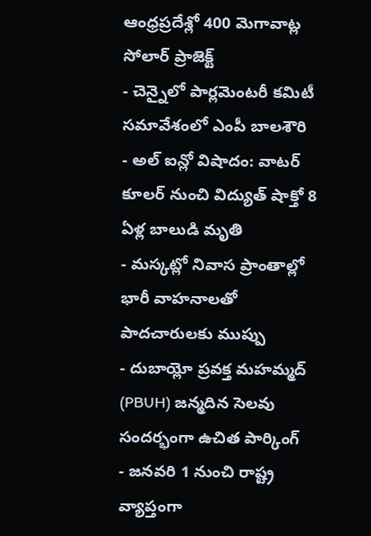ఆంధ్రప్రదేశ్లో 400 మెగావాట్ల సోలార్ ప్రాజెక్ట్
- చెన్నైలో పార్లమెంటరీ కమిటీ సమావేశంలో ఎంపీ బాలశౌరి
- అల్ ఐన్లో విషాదం: వాటర్ కూలర్ నుంచి విద్యుత్ షాక్తో 8 ఏళ్ల బాలుడి మృతి
- మస్కట్లో నివాస ప్రాంతాల్లో భారీ వాహనాలతో పాదచారులకు ముప్పు
- దుబాయ్లో ప్రవక్త మహమ్మద్ (PBUH) జన్మదిన సెలవు సందర్భంగా ఉచిత పార్కింగ్
- జనవరి 1 నుంచి రాష్ట్ర వ్యాప్తంగా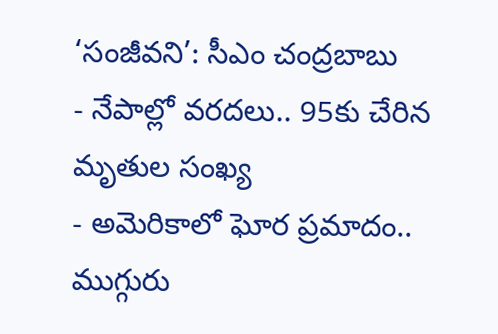‘సంజీవని’: సీఎం చంద్రబాబు
- నేపాల్లో వరదలు.. 95కు చేరిన మృతుల సంఖ్య
- అమెరికాలో ఘోర ప్రమాదం.. ముగ్గురు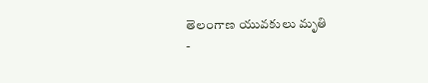తెలంగాణ యువకులు మృతి
-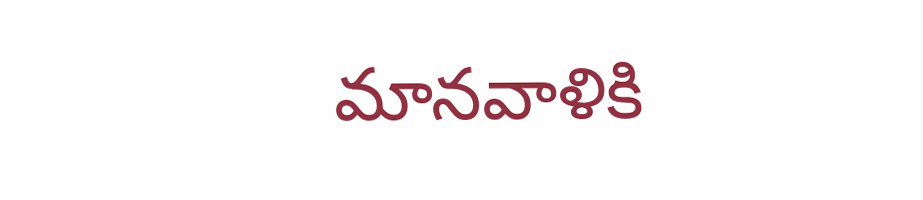మానవాళికి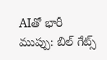AIతో భారీ ముప్పు: బిల్ గేట్స్